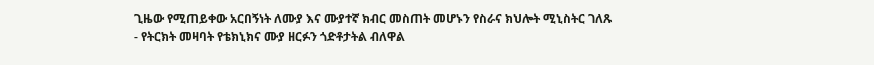ጊዜው የሚጠይቀው አርበኝነት ለሙያ እና ሙያተኛ ክብር መስጠት መሆኑን የስራና ክህሎት ሚኒስትር ገለጹ
- የትርክት መዛባት የቴክኒክና ሙያ ዘርፉን ጎድቶታትል ብለዋል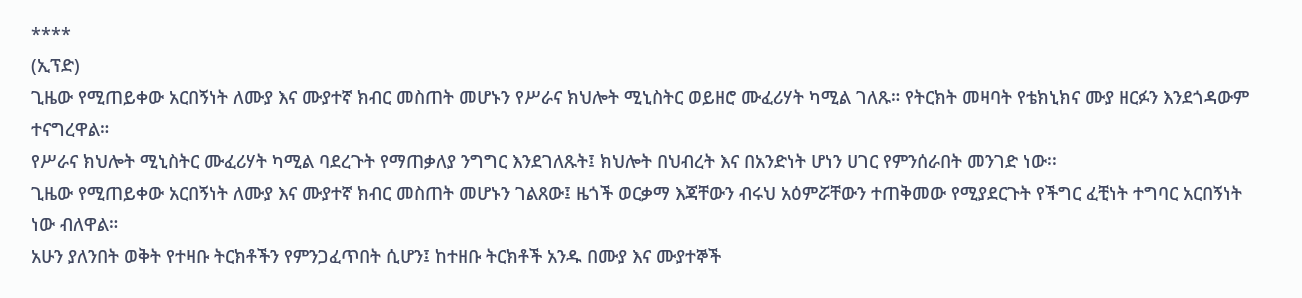****
(ኢፕድ)
ጊዜው የሚጠይቀው አርበኝነት ለሙያ እና ሙያተኛ ክብር መስጠት መሆኑን የሥራና ክህሎት ሚኒስትር ወይዘሮ ሙፈሪሃት ካሚል ገለጹ። የትርክት መዛባት የቴክኒክና ሙያ ዘርፉን እንደጎዳውም ተናግረዋል።
የሥራና ክህሎት ሚኒስትር ሙፈሪሃት ካሚል ባደረጉት የማጠቃለያ ንግግር እንደገለጹት፤ ክህሎት በህብረት እና በአንድነት ሆነን ሀገር የምንሰራበት መንገድ ነው፡፡
ጊዜው የሚጠይቀው አርበኝነት ለሙያ እና ሙያተኛ ክብር መስጠት መሆኑን ገልጸው፤ ዜጎች ወርቃማ እጃቸውን ብሩህ አዕምሯቸውን ተጠቅመው የሚያደርጉት የችግር ፈቺነት ተግባር አርበኝነት ነው ብለዋል።
አሁን ያለንበት ወቅት የተዛቡ ትርክቶችን የምንጋፈጥበት ሲሆን፤ ከተዘቡ ትርክቶች አንዱ በሙያ እና ሙያተኞች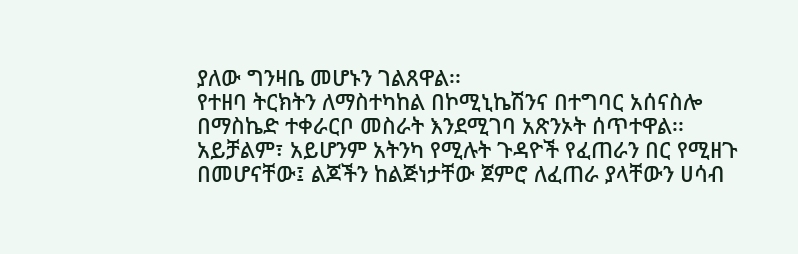ያለው ግንዛቤ መሆኑን ገልጸዋል፡፡
የተዘባ ትርክትን ለማስተካከል በኮሚኒኬሽንና በተግባር አሰናስሎ በማስኬድ ተቀራርቦ መስራት እንደሚገባ አጽንኦት ሰጥተዋል፡፡
አይቻልም፣ አይሆንም አትንካ የሚሉት ጉዳዮች የፈጠራን በር የሚዘጉ በመሆናቸው፤ ልጆችን ከልጅነታቸው ጀምሮ ለፈጠራ ያላቸውን ሀሳብ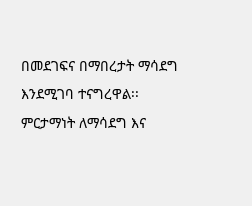በመደገፍና በማበረታት ማሳደግ እንደሚገባ ተናግረዋል፡፡
ምርታማነት ለማሳደግ እና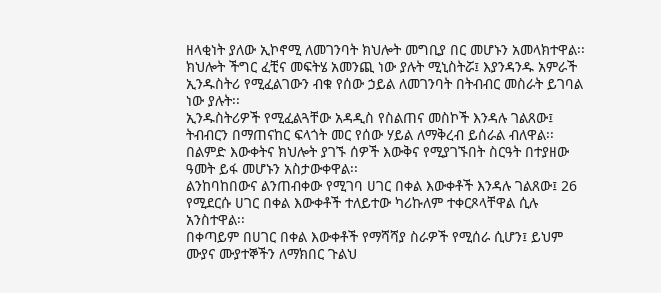ዘላቂነት ያለው ኢኮኖሚ ለመገንባት ክህሎት መግቢያ በር መሆኑን አመላክተዋል፡፡
ክህሎት ችግር ፈቺና መፍትሄ አመንጪ ነው ያሉት ሚኒስትሯ፤ እያንዳንዱ አምራች ኢንዱስትሪ የሚፈልገውን ብቁ የሰው ኃይል ለመገንባት በትብብር መስራት ይገባል ነው ያሉት፡፡
ኢንዱስትሪዎች የሚፈልጓቸው አዳዲስ የስልጠና መስኮች እንዳሉ ገልጸው፤ ትብብርን በማጠናከር ፍላጎት መር የሰው ሃይል ለማቅረብ ይሰራል ብለዋል፡፡
በልምድ እውቀትና ክህሎት ያገኙ ሰዎች እውቅና የሚያገኙበት ስርዓት በተያዘው ዓመት ይፋ መሆኑን አስታውቀዋል፡፡
ልንከባከበውና ልንጠብቀው የሚገባ ሀገር በቀል እውቀቶች እንዳሉ ገልጸው፤ 26 የሚደርሱ ሀገር በቀል እውቀቶች ተለይተው ካሪኩለም ተቀርጾላቸዋል ሲሉ አንስተዋል፡፡
በቀጣይም በሀገር በቀል እውቀቶች የማሻሻያ ስራዎች የሚሰራ ሲሆን፤ ይህም ሙያና ሙያተኞችን ለማክበር ጉልህ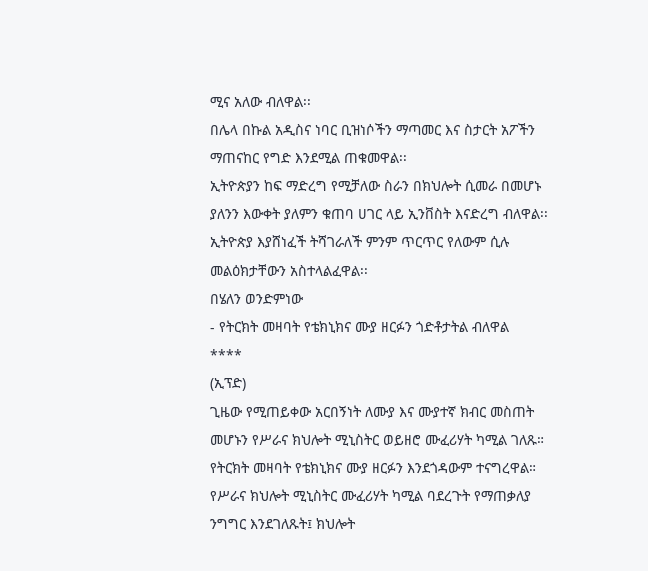ሚና አለው ብለዋል፡፡
በሌላ በኩል አዲስና ነባር ቢዝነሶችን ማጣመር እና ስታርት አፖችን ማጠናከር የግድ እንደሚል ጠቁመዋል፡፡
ኢትዮጵያን ከፍ ማድረግ የሚቻለው ስራን በክህሎት ሲመራ በመሆኑ ያለንን እውቀት ያለምን ቁጠባ ሀገር ላይ ኢንቨስት እናድረግ ብለዋል፡፡
ኢትዮጵያ እያሸነፈች ትሻገራለች ምንም ጥርጥር የለውም ሲሉ መልዕክታቸውን አስተላልፈዋል፡፡
በሄለን ወንድምነው
- የትርክት መዛባት የቴክኒክና ሙያ ዘርፉን ጎድቶታትል ብለዋል
****
(ኢፕድ)
ጊዜው የሚጠይቀው አርበኝነት ለሙያ እና ሙያተኛ ክብር መስጠት መሆኑን የሥራና ክህሎት ሚኒስትር ወይዘሮ ሙፈሪሃት ካሚል ገለጹ። የትርክት መዛባት የቴክኒክና ሙያ ዘርፉን እንደጎዳውም ተናግረዋል።
የሥራና ክህሎት ሚኒስትር ሙፈሪሃት ካሚል ባደረጉት የማጠቃለያ ንግግር እንደገለጹት፤ ክህሎት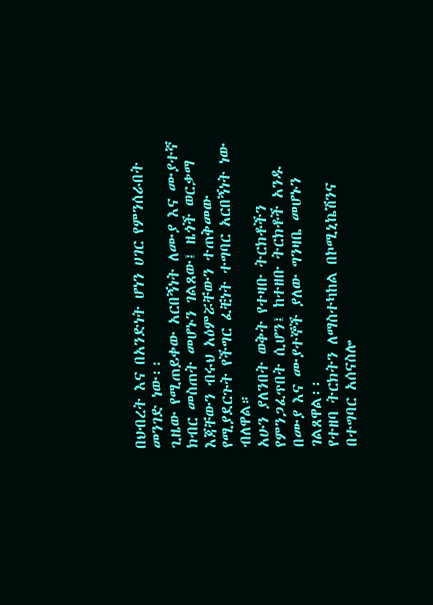በህብረት እና በአንድነት ሆነን ሀገር የምንሰራበት መንገድ ነው፡፡
ጊዜው የሚጠይቀው አርበኝነት ለሙያ እና ሙያተኛ ክብር መስጠት መሆኑን ገልጸው፤ ዜጎች ወርቃማ እጃቸውን ብሩህ አዕምሯቸውን ተጠቅመው የሚያደርጉት የችግር ፈቺነት ተግባር አርበኝነት ነው ብለዋል።
አሁን ያለንበት ወቅት የተዛቡ ትርክቶችን የምንጋፈጥበት ሲሆን፤ ከተዘቡ ትርክቶች አንዱ በሙያ እና ሙያተኞች ያለው ግንዛቤ መሆኑን ገልጸዋል፡፡
የተዘባ ትርክትን ለማስተካከል በኮሚኒኬሽንና በተግባር አሰናስሎ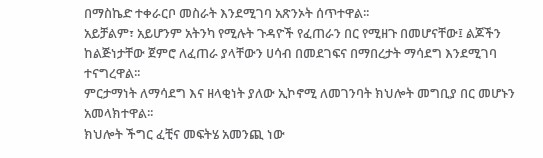በማስኬድ ተቀራርቦ መስራት እንደሚገባ አጽንኦት ሰጥተዋል፡፡
አይቻልም፣ አይሆንም አትንካ የሚሉት ጉዳዮች የፈጠራን በር የሚዘጉ በመሆናቸው፤ ልጆችን ከልጅነታቸው ጀምሮ ለፈጠራ ያላቸውን ሀሳብ በመደገፍና በማበረታት ማሳደግ እንደሚገባ ተናግረዋል፡፡
ምርታማነት ለማሳደግ እና ዘላቂነት ያለው ኢኮኖሚ ለመገንባት ክህሎት መግቢያ በር መሆኑን አመላክተዋል፡፡
ክህሎት ችግር ፈቺና መፍትሄ አመንጪ ነው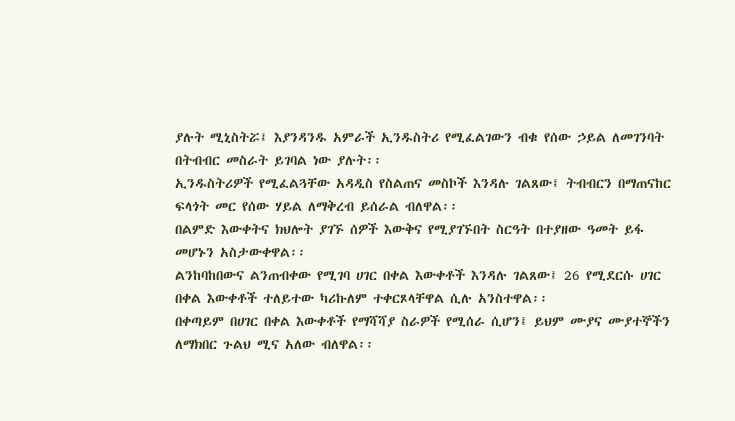ያሉት ሚኒስትሯ፤ እያንዳንዱ አምራች ኢንዱስትሪ የሚፈልገውን ብቁ የሰው ኃይል ለመገንባት በትብብር መስራት ይገባል ነው ያሉት፡፡
ኢንዱስትሪዎች የሚፈልጓቸው አዳዲስ የስልጠና መስኮች እንዳሉ ገልጸው፤ ትብብርን በማጠናከር ፍላጎት መር የሰው ሃይል ለማቅረብ ይሰራል ብለዋል፡፡
በልምድ እውቀትና ክህሎት ያገኙ ሰዎች እውቅና የሚያገኙበት ስርዓት በተያዘው ዓመት ይፋ መሆኑን አስታውቀዋል፡፡
ልንከባከበውና ልንጠብቀው የሚገባ ሀገር በቀል እውቀቶች እንዳሉ ገልጸው፤ 26 የሚደርሱ ሀገር በቀል እውቀቶች ተለይተው ካሪኩለም ተቀርጾላቸዋል ሲሉ አንስተዋል፡፡
በቀጣይም በሀገር በቀል እውቀቶች የማሻሻያ ስራዎች የሚሰራ ሲሆን፤ ይህም ሙያና ሙያተኞችን ለማክበር ጉልህ ሚና አለው ብለዋል፡፡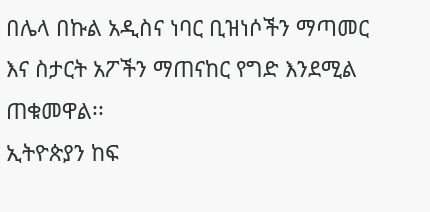በሌላ በኩል አዲስና ነባር ቢዝነሶችን ማጣመር እና ስታርት አፖችን ማጠናከር የግድ እንደሚል ጠቁመዋል፡፡
ኢትዮጵያን ከፍ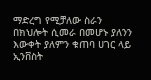ማድረግ የሚቻለው ስራን በክህሎት ሲመራ በመሆኑ ያለንን እውቀት ያለምን ቁጠባ ሀገር ላይ ኢንቨስት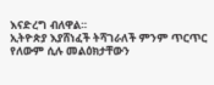እናድረግ ብለዋል፡፡
ኢትዮጵያ እያሸነፈች ትሻገራለች ምንም ጥርጥር የለውም ሲሉ መልዕክታቸውን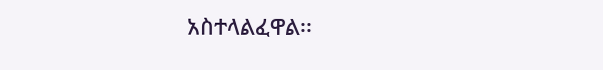አስተላልፈዋል፡፡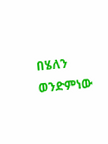በሄለን ወንድምነው